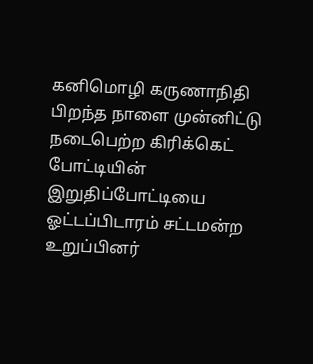கனிமொழி கருணாநிதி பிறந்த நாளை முன்னிட்டு நடைபெற்ற கிரிக்கெட் போட்டியின் இறுதிப்போட்டியை ஓட்டப்பிடாரம் சட்டமன்ற உறுப்பினர்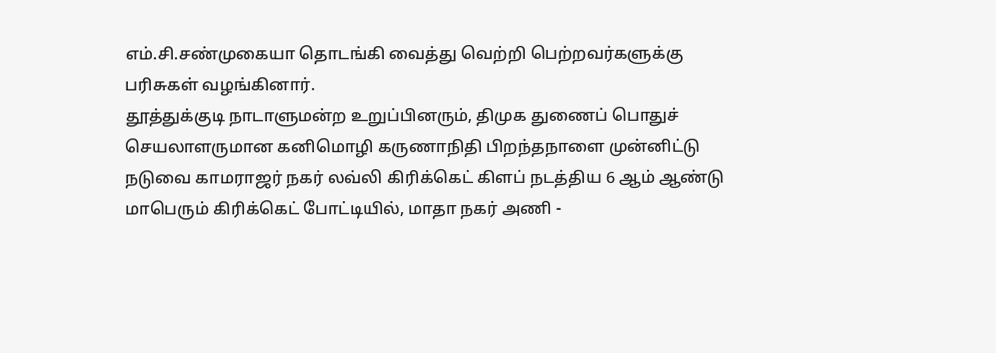எம்.சி.சண்முகையா தொடங்கி வைத்து வெற்றி பெற்றவர்களுக்கு பரிசுகள் வழங்கினார்.
தூத்துக்குடி நாடாளுமன்ற உறுப்பினரும், திமுக துணைப் பொதுச் செயலாளருமான கனிமொழி கருணாநிதி பிறந்தநாளை முன்னிட்டு நடுவை காமராஜர் நகர் லவ்லி கிரிக்கெட் கிளப் நடத்திய 6 ஆம் ஆண்டு மாபெரும் கிரிக்கெட் போட்டியில், மாதா நகர் அணி -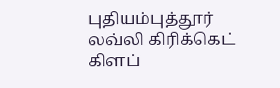புதியம்புத்தூர் லவ்லி கிரிக்கெட் கிளப்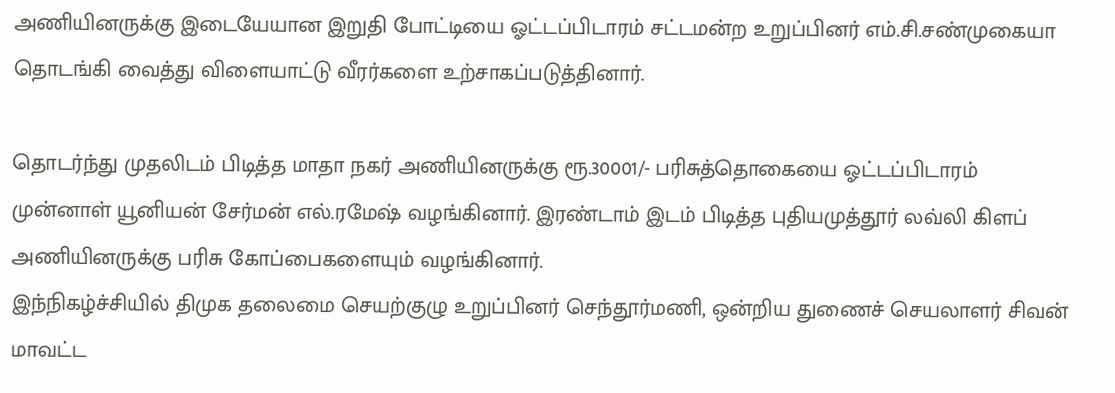அணியினருக்கு இடையேயான இறுதி போட்டியை ஓட்டப்பிடாரம் சட்டமன்ற உறுப்பினர் எம்.சி.சண்முகையா தொடங்கி வைத்து விளையாட்டு வீரர்களை உற்சாகப்படுத்தினார்.

தொடர்ந்து முதலிடம் பிடித்த மாதா நகர் அணியினருக்கு ரூ.30001/- பரிசுத்தொகையை ஓட்டப்பிடாரம் முன்னாள் யூனியன் சேர்மன் எல்.ரமேஷ் வழங்கினார். இரண்டாம் இடம் பிடித்த புதியமுத்தூர் லவ்லி கிளப் அணியினருக்கு பரிசு கோப்பைகளையும் வழங்கினார்.
இந்நிகழ்ச்சியில் திமுக தலைமை செயற்குழு உறுப்பினர் செந்தூர்மணி, ஒன்றிய துணைச் செயலாளர் சிவன் மாவட்ட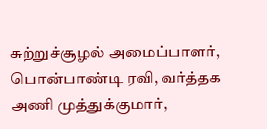சுற்றுச்சூழல் அமைப்பாளர், பொன்பாண்டி ரவி, வர்த்தக அணி முத்துக்குமார்,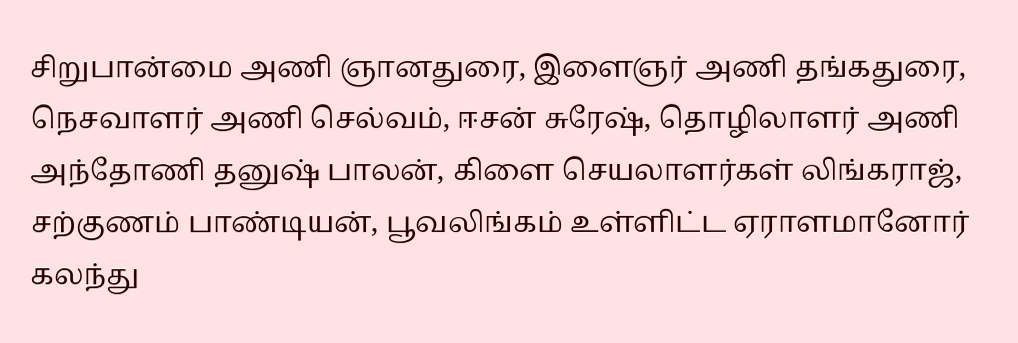சிறுபான்மை அணி ஞானதுரை, இளைஞர் அணி தங்கதுரை, நெசவாளர் அணி செல்வம், ஈசன் சுரேஷ், தொழிலாளர் அணி அந்தோணி தனுஷ் பாலன், கிளை செயலாளர்கள் லிங்கராஜ், சற்குணம் பாண்டியன், பூவலிங்கம் உள்ளிட்ட ஏராளமானோர் கலந்து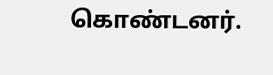கொண்டனர்.